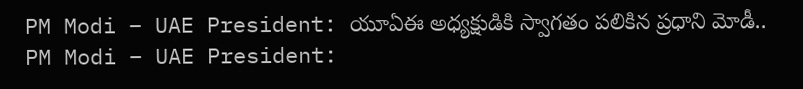PM Modi – UAE President: యూఏఈ అధ్యక్షుడికి స్వాగతం పలికిన ప్రధాని మోడీ..
PM Modi – UAE President: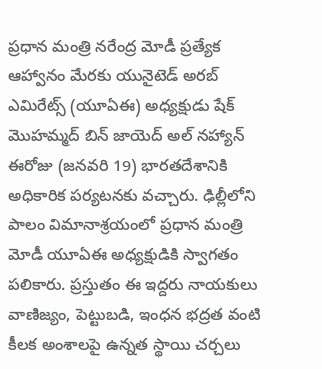ప్రధాన మంత్రి నరేంద్ర మోడీ ప్రత్యేక ఆహ్వానం మేరకు యునైటెడ్ అరబ్ ఎమిరేట్స్ (యూఏఈ) అధ్యక్షుడు షేక్ మొహమ్మద్ బిన్ జాయెద్ అల్ నహ్యాన్ ఈరోజు (జనవరి 19) భారతదేశానికి అధికారిక పర్యటనకు వచ్చారు. ఢిల్లీలోని పాలం విమానాశ్రయంలో ప్రధాన మంత్రి మోడీ యూఏఈ అధ్యక్షుడికి స్వాగతం పలికారు. ప్రస్తుతం ఈ ఇద్దరు నాయకులు వాణిజ్యం, పెట్టుబడి, ఇంధన భద్రత వంటి కీలక అంశాలపై ఉన్నత స్థాయి చర్చలు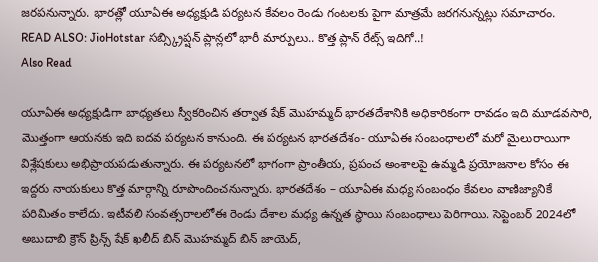జరపనున్నారు. భారత్లో యూఏఈ అధ్యక్షుడి పర్యటన కేవలం రెండు గంటలకు పైగా మాత్రమే జరగనున్నట్లు సమాచారం.
READ ALSO: JioHotstar సబ్స్క్రిప్షన్ ప్లాన్లలో భారీ మార్పులు.. కొత్త ప్లాన్ రేట్స్ ఇదిగో..!
Also Read

యూఏఈ అధ్యక్షుడిగా బాధ్యతలు స్వీకరించిన తర్వాత షేక్ మొహమ్మద్ భారతదేశానికి అధికారికంగా రావడం ఇది మూడవసారి, మొత్తంగా ఆయనకు ఇది ఐదవ పర్యటన కానుంది. ఈ పర్యటన భారతదేశం- యూఏఈ సంబంధాలలో మరో మైలురాయిగా విశ్లేషకులు అభిప్రాయపడుతున్నారు. ఈ పర్యటనలో భాగంగా ప్రాంతీయ, ప్రపంచ అంశాలపై ఉమ్మడి ప్రయోజనాల కోసం ఈ ఇద్దరు నాయకులు కొత్త మార్గాన్ని రూపొందించనున్నారు. భారతదేశం – యూఏఈ మధ్య సంబంధం కేవలం వాణిజ్యానికే పరిమితం కాలేదు. ఇటీవలి సంవత్సరాలలోఈ రెండు దేశాల మధ్య ఉన్నత స్థాయి సంబంధాలు పెరిగాయి. సెప్టెంబర్ 2024లో అబుదాబి క్రౌన్ ప్రిన్స్ షేక్ ఖలీద్ బిన్ మొహమ్మద్ బిన్ జాయెద్,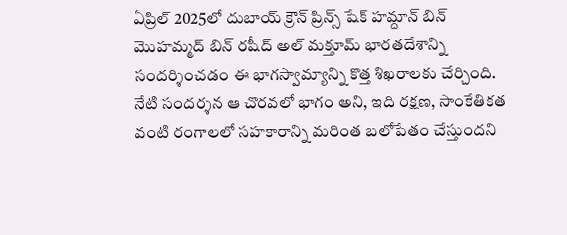ఏప్రిల్ 2025లో దుబాయ్ క్రౌన్ ప్రిన్స్ షేక్ హమ్దాన్ బిన్ మొహమ్మద్ బిన్ రషీద్ అల్ మక్తూమ్ భారతదేశాన్ని సందర్శించడం ఈ భాగస్వామ్యాన్ని కొత్త శిఖరాలకు చేర్చింది. నేటి సందర్శన ఆ చొరవలో భాగం అని, ఇది రక్షణ, సాంకేతికత వంటి రంగాలలో సహకారాన్ని మరింత బలోపేతం చేస్తుందని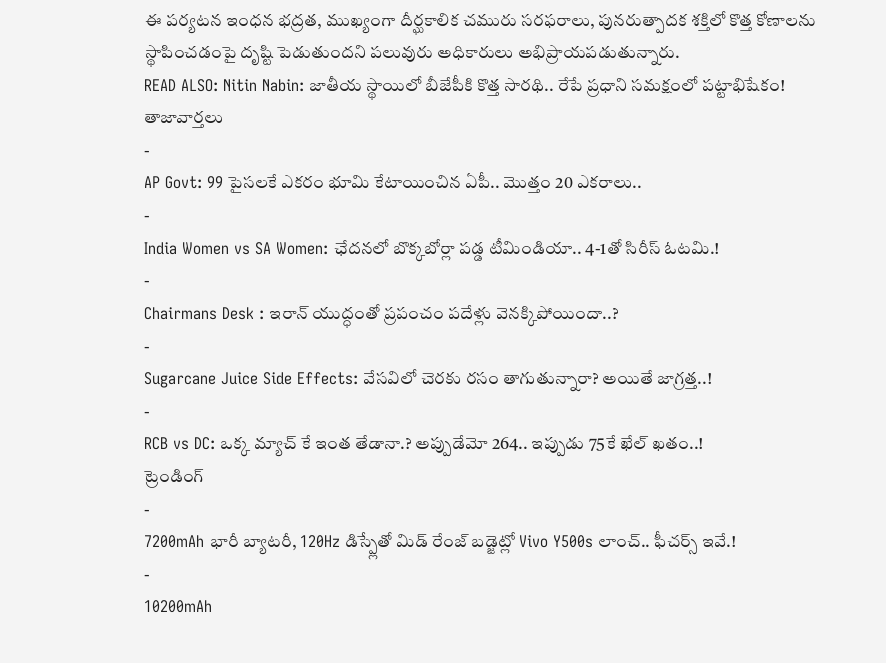ఈ పర్యటన ఇంధన భద్రత, ముఖ్యంగా దీర్ఘకాలిక చమురు సరఫరాలు, పునరుత్పాదక శక్తిలో కొత్త కోణాలను స్థాపించడంపై దృష్టి పెడుతుందని పలువురు అధికారులు అభిప్రాయపడుతున్నారు.
READ ALSO: Nitin Nabin: జాతీయ స్థాయిలో బీజేపీకి కొత్త సారథి.. రేపే ప్రధాని సమక్షంలో పట్టాభిషేకం!
తాజావార్తలు
-
AP Govt: 99 పైసలకే ఎకరం భూమి కేటాయించిన ఏపీ.. మొత్తం 20 ఎకరాలు..
-
India Women vs SA Women: ఛేదనలో బొక్కబోర్లా పడ్డ టీమిండియా.. 4-1తో సిరీస్ ఓటమి.!
-
Chairmans Desk : ఇరాన్ యుద్ధంతో ప్రపంచం పదేళ్లు వెనక్కిపోయిందా..?
-
Sugarcane Juice Side Effects: వేసవిలో చెరకు రసం తాగుతున్నారా? అయితే జాగ్రత్త..!
-
RCB vs DC: ఒక్క మ్యాచ్ కే ఇంత తేడానా.? అప్పుడేమో 264.. ఇప్పుడు 75కే ఖేల్ ఖతం..!
ట్రెండింగ్
-
7200mAh భారీ బ్యాటరీ, 120Hz డిస్ప్లేతో మిడ్ రేంజ్ బడ్జెట్లో Vivo Y500s లాంచ్.. ఫీచర్స్ ఇవే.!
-
10200mAh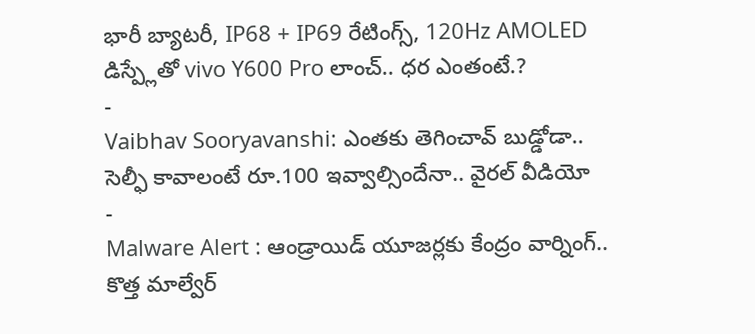భారీ బ్యాటరీ, IP68 + IP69 రేటింగ్స్, 120Hz AMOLED డిస్ప్లేతో vivo Y600 Pro లాంచ్.. ధర ఎంతంటే.?
-
Vaibhav Sooryavanshi: ఎంతకు తెగించావ్ బుడ్డోడా.. సెల్ఫీ కావాలంటే రూ.100 ఇవ్వాల్సిందేనా.. వైరల్ వీడియో
-
Malware Alert : ఆండ్రాయిడ్ యూజర్లకు కేంద్రం వార్నింగ్.. కొత్త మాల్వేర్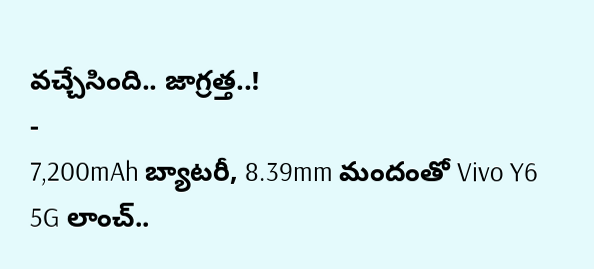వచ్చేసింది.. జాగ్రత్త..!
-
7,200mAh బ్యాటరీ, 8.39mm మందంతో Vivo Y6 5G లాంచ్..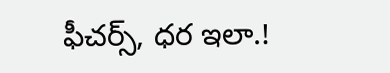ఫీచర్స్, ధర ఇలా.!